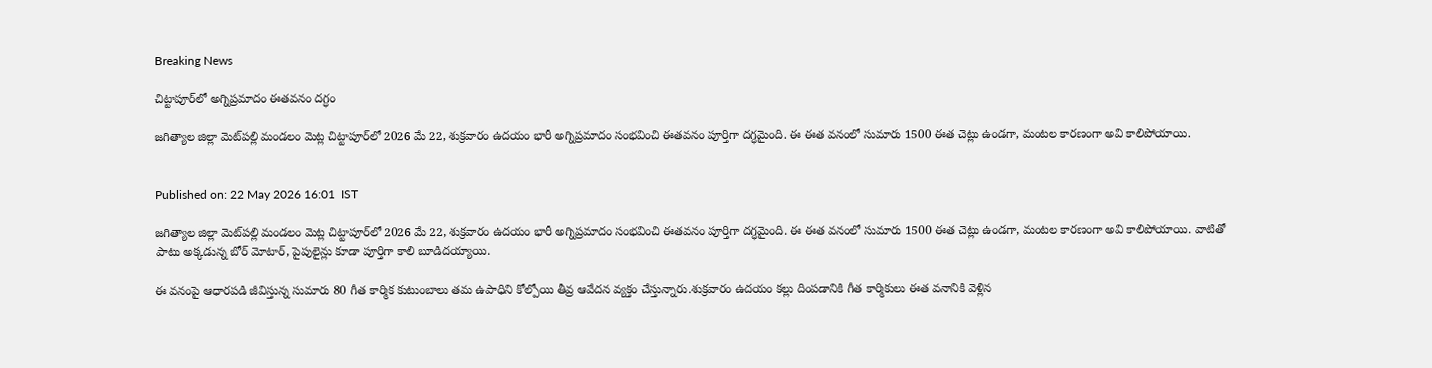Breaking News

చిట్టాపూర్‌లో అగ్నిప్రమాదం ఈతవనం దగ్ధం

జగిత్యాల జిల్లా మెట్‌పల్లి మండలం మెట్ల చిట్టాపూర్‌లో 2026 మే 22, శుక్రవారం ఉదయం భారీ అగ్నిప్రమాదం సంభవించి ఈతవనం పూర్తిగా దగ్ధమైంది. ఈ ఈత వనంలో సుమారు 1500 ఈత చెట్లు ఉండగా, మంటల కారణంగా అవి కాలిపోయాయి.


Published on: 22 May 2026 16:01  IST

జగిత్యాల జిల్లా మెట్‌పల్లి మండలం మెట్ల చిట్టాపూర్‌లో 2026 మే 22, శుక్రవారం ఉదయం భారీ అగ్నిప్రమాదం సంభవించి ఈతవనం పూర్తిగా దగ్ధమైంది. ఈ ఈత వనంలో సుమారు 1500 ఈత చెట్లు ఉండగా, మంటల కారణంగా అవి కాలిపోయాయి. వాటితో పాటు అక్కడున్న బోర్ మోటార్, పైపులైన్లు కూడా పూర్తిగా కాలి బూడిదయ్యాయి.

ఈ వనంపై ఆధారపడి జీవిస్తున్న సుమారు 80 గీత కార్మిక కుటుంబాలు తమ ఉపాధిని కోల్పోయి తీవ్ర ఆవేదన వ్యక్తం చేస్తున్నారు.శుక్రవారం ఉదయం కల్లు దింపడానికి గీత కార్మికులు ఈత వనానికి వెళ్లిన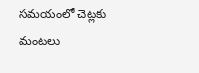సమయంలో చెట్లకు మంటలు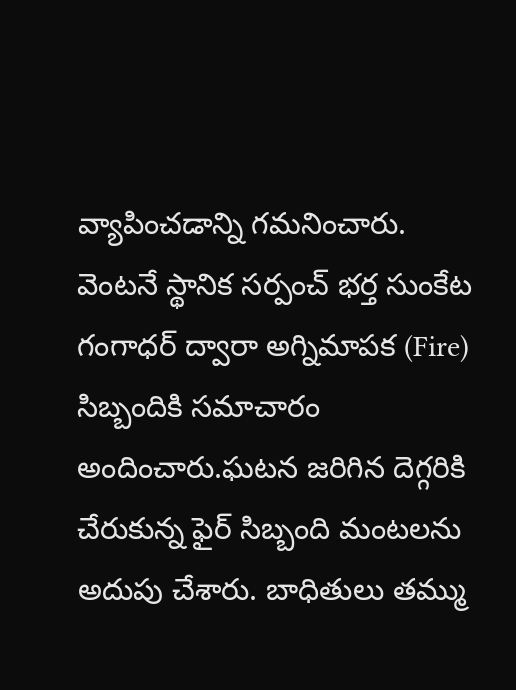వ్యాపించడాన్ని గమనించారు. వెంటనే స్థానిక సర్పంచ్ భర్త సుంకేట గంగాధర్ ద్వారా అగ్నిమాపక (Fire) సిబ్బందికి సమాచారం అందించారు.ఘటన జరిగిన దెగ్గరికి చేరుకున్న ఫైర్ సిబ్బంది మంటలను అదుపు చేశారు. బాధితులు తమ్ము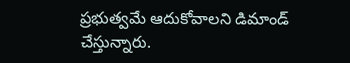ప్రభుత్వమే ఆదుకోవాలని డిమాండ్ చేస్తున్నారు.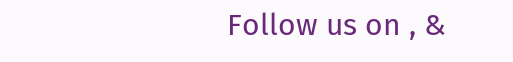Follow us on , &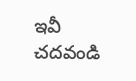ఇవీ చదవండి